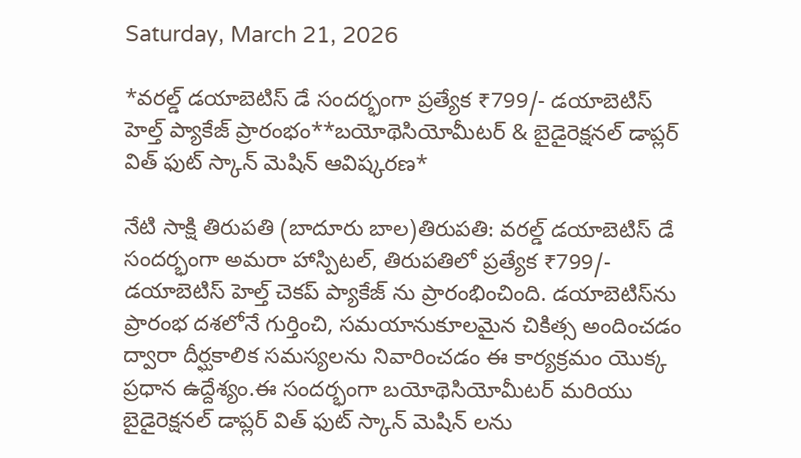Saturday, March 21, 2026

*వరల్డ్ డయాబెటిస్ డే సందర్భంగా ప్రత్యేక ₹799/- డయాబెటిస్ హెల్త్ ప్యాకేజ్ ప్రారంభం**బయోథెసియోమీటర్ & బైడైరెక్షనల్ డాప్లర్ విత్ ఫుట్ స్కాన్ మెషిన్ ఆవిష్కరణ*

నేటి సాక్షి తిరుపతి (బాదూరు బాల)తిరుపతి: వరల్డ్ డయాబెటిస్ డే సందర్భంగా అమరా హాస్పిటల్, తిరుపతిలో ప్రత్యేక ₹799/- డయాబెటిస్ హెల్త్ చెకప్ ప్యాకేజ్ ను ప్రారంభించింది. డయాబెటిస్‌ను ప్రారంభ దశలోనే గుర్తించి, సమయానుకూలమైన చికిత్స అందించడం ద్వారా దీర్ఘకాలిక సమస్యలను నివారించడం ఈ కార్యక్రమం యొక్క ప్రధాన ఉద్దేశ్యం.ఈ సందర్భంగా బయోథెసియోమీటర్ మరియు బైడైరెక్షనల్ డాప్లర్ విత్ ఫుట్ స్కాన్ మెషిన్ లను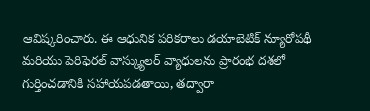ఆవిష్కరించారు. ఈ ఆధునిక పరికరాలు డయాబెటిక్ న్యూరోపథీ మరియు పెరిఫెరల్ వాస్క్యులర్ వ్యాధులను ప్రారంభ దశలో గుర్తించడానికి సహాయపడతాయి, తద్వారా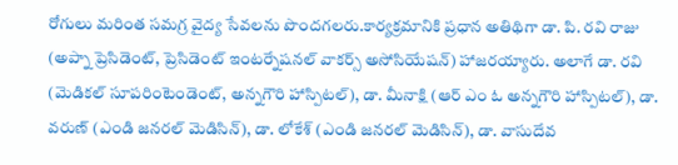రోగులు మరింత సమగ్ర వైద్య సేవలను పొందగలరు.కార్యక్రమానికి ప్రధాన అతిథిగా డా. పి. రవి రాజు (అప్నా ప్రెసిడెంట్, ప్రెసిడెంట్ ఇంటర్నేషనల్ వాకర్స్ అసోసియేషన్) హాజరయ్యారు. అలాగే డా. రవి (మెడికల్ సూపరింటెండెంట్, అన్నగౌరి హాస్పిటల్), డా. మీనాక్షి (ఆర్ ఎం ఓ అన్నగౌరి హాస్పిటల్), డా. వరుణ్ (ఎండి జనరల్ మెడిసిన్), డా. లోకేశ్ (ఎండి జనరల్ మెడిసిన్), డా. వాసుదేవ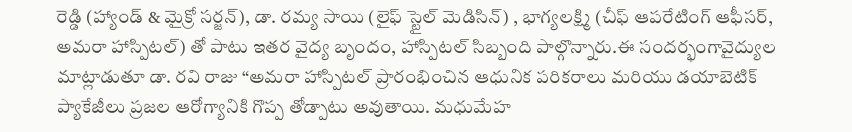రెడ్డి (హ్యాండ్ & మైక్రో సర్జన్), డా. రమ్య సాయి (లైఫ్ స్టైల్ మెడిసిన్) , భాగ్యలక్ష్మి (చీఫ్ ఆపరేటింగ్ ఆఫీసర్, అమరా హాస్పిటల్) తో పాటు ఇతర వైద్య బృందం, హాస్పిటల్ సిబ్బంది పాల్గొన్నారు.ఈ సందర్భంగావైద్యుల మాట్లాడుతూ డా. రవి రాజు “అమరా హాస్పిటల్ ప్రారంభించిన ఆధునిక పరికరాలు మరియు డయాబెటిక్ ప్యాకేజీలు ప్రజల ఆరోగ్యానికి గొప్ప తోడ్పాటు అవుతాయి. మధుమేహ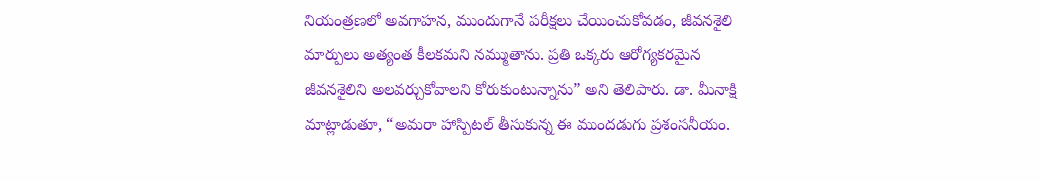నియంత్రణలో అవగాహన, ముందుగానే పరీక్షలు చేయించుకోవడం, జీవనశైలి మార్పులు అత్యంత కీలకమని నమ్ముతాను. ప్రతి ఒక్కరు ఆరోగ్యకరమైన జీవనశైలిని అలవర్చుకోవాలని కోరుకుంటున్నాను” అని తెలిపారు. డా. మీనాక్షి మాట్లాడుతూ, “అమరా హాస్పిటల్ తీసుకున్న ఈ ముందడుగు ప్రశంసనీయం.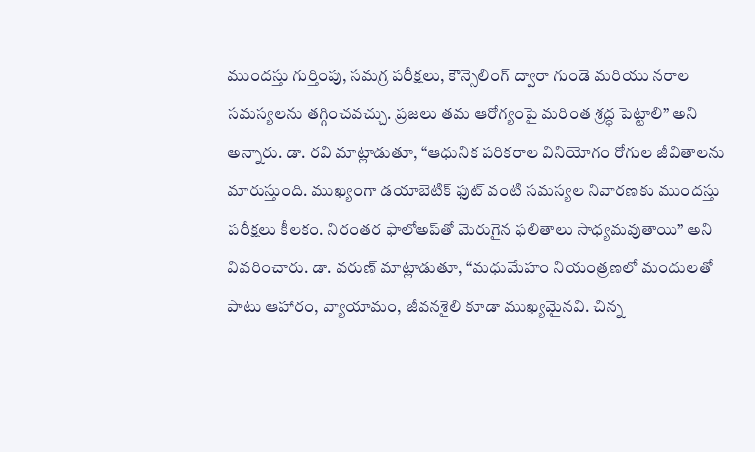ముందస్తు గుర్తింపు, సమగ్ర పరీక్షలు, కౌన్సెలింగ్ ద్వారా గుండె మరియు నరాల సమస్యలను తగ్గించవచ్చు. ప్రజలు తమ ఆరోగ్యంపై మరింత శ్రద్ధ పెట్టాలి” అని అన్నారు. డా. రవి మాట్లాడుతూ, “ఆధునిక పరికరాల వినియోగం రోగుల జీవితాలను మారుస్తుంది. ముఖ్యంగా డయాబెటిక్ ఫుట్ వంటి సమస్యల నివారణకు ముందస్తు పరీక్షలు కీలకం. నిరంతర ఫాలోఅప్‌తో మెరుగైన ఫలితాలు సాధ్యమవుతాయి” అని వివరించారు. డా. వరుణ్ మాట్లాడుతూ, “మధుమేహం నియంత్రణలో మందులతో పాటు ఆహారం, వ్యాయామం, జీవనశైలి కూడా ముఖ్యమైనవి. చిన్న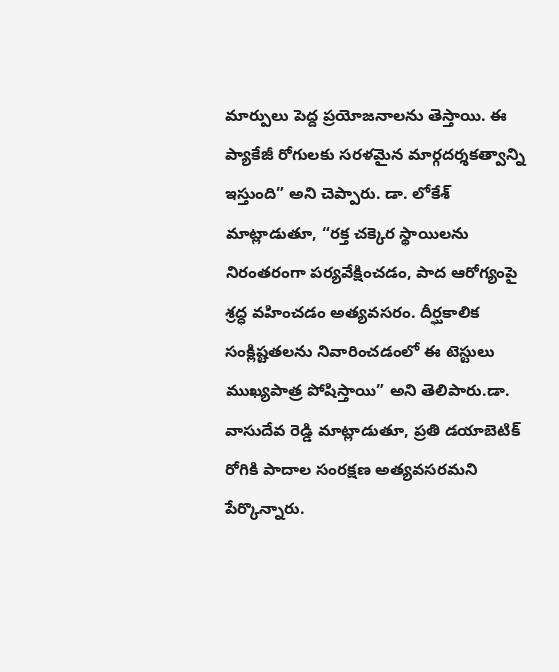మార్పులు పెద్ద ప్రయోజనాలను తెస్తాయి. ఈ ప్యాకేజీ రోగులకు సరళమైన మార్గదర్శకత్వాన్ని ఇస్తుంది” అని చెప్పారు. డా. లోకేశ్ మాట్లాడుతూ, “రక్త చక్కెర స్థాయిలను నిరంతరంగా పర్యవేక్షించడం, పాద ఆరోగ్యంపై శ్రద్ధ వహించడం అత్యవసరం. దీర్ఘకాలిక సంక్లిష్టతలను నివారించడంలో ఈ టెస్టులు ముఖ్యపాత్ర పోషిస్తాయి” అని తెలిపారు.డా. వాసుదేవ రెడ్డి మాట్లాడుతూ, ప్రతి డయాబెటిక్ రోగికి పాదాల సంరక్షణ అత్యవసరమని పేర్కొన్నారు.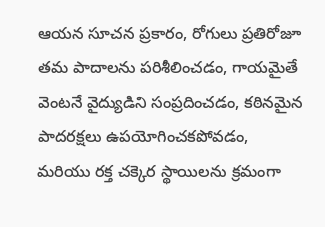ఆయన సూచన ప్రకారం, రోగులు ప్రతిరోజూ తమ పాదాలను పరిశీలించడం, గాయమైతే వెంటనే వైద్యుడిని సంప్రదించడం, కఠినమైన పాదరక్షలు ఉపయోగించకపోవడం, మరియు రక్త చక్కెర స్థాయిలను క్రమంగా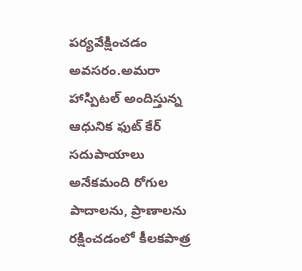పర్యవేక్షించడం అవసరం.అమరా హాస్పిటల్ అందిస్తున్న ఆధునిక ఫుట్ కేర్ సదుపాయాలు అనేకమంది రోగుల పాదాలను, ప్రాణాలను రక్షించడంలో కీలకపాత్ర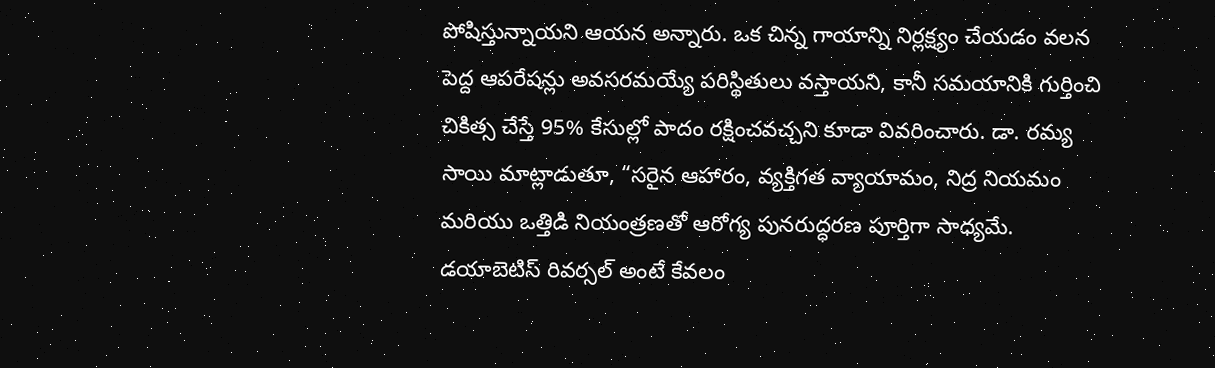పోషిస్తున్నాయని ఆయన అన్నారు. ఒక చిన్న గాయాన్ని నిర్లక్ష్యం చేయడం వలన పెద్ద ఆపరేషన్లు అవసరమయ్యే పరిస్థితులు వస్తాయని, కానీ సమయానికి గుర్తించి చికిత్స చేస్తే 95% కేసుల్లో పాదం రక్షించవచ్చని కూడా వివరించారు. డా. రమ్య సాయి మాట్లాడుతూ, “సరైన ఆహారం, వ్యక్తిగత వ్యాయామం, నిద్ర నియమం మరియు ఒత్తిడి నియంత్రణతో ఆరోగ్య పునరుద్ధరణ పూర్తిగా సాధ్యమే. డయాబెటిస్ రివర్సల్ అంటే కేవలం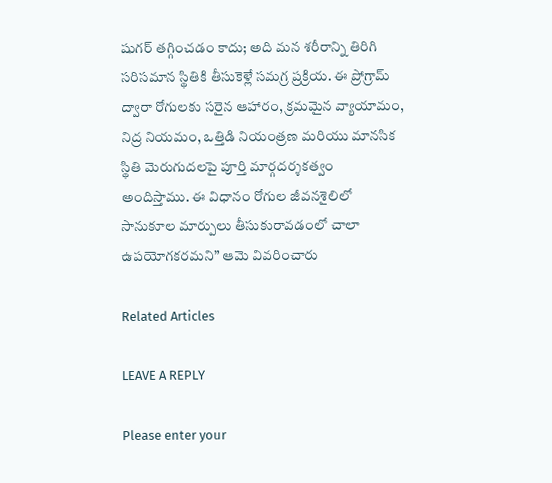షుగర్ తగ్గించడం కాదు; అది మన శరీరాన్ని తిరిగి సరిసమాన స్థితికి తీసుకెళ్లే సమగ్ర ప్రక్రియ. ఈ ప్రోగ్రామ్ ద్వారా రోగులకు సరైన ఆహారం, క్రమమైన వ్యాయామం, నిద్ర నియమం, ఒత్తిడి నియంత్రణ మరియు మానసిక స్థితి మెరుగుదలపై పూర్తి మార్గదర్శకత్వం అందిస్తాము. ఈ విధానం రోగుల జీవనశైలిలో సానుకూల మార్పులు తీసుకురావడంలో చాలా ఉపయోగకరమని” ఆమె వివరించారు

Related Articles

LEAVE A REPLY

Please enter your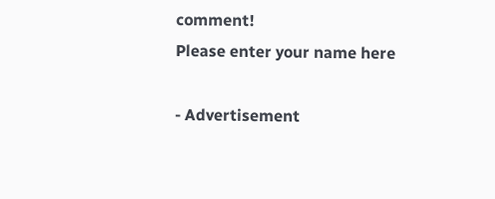comment!
Please enter your name here

- Advertisement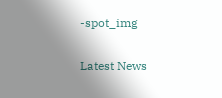-spot_img

Latest News